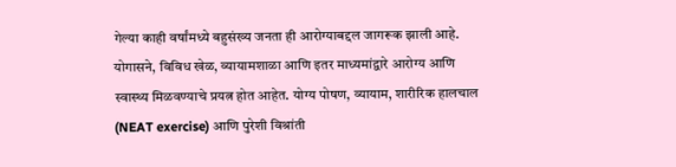गेल्या काही वर्षांमध्ये बहुसंख्य जनता ही आरोग्याबद्दल जागरूक झाली आहे. योगासने, विविध खेळ, व्यायामशाळा आणि इतर माध्यमांद्वारे आरोग्य आणि स्वास्थ्य मिळवण्याचे प्रयत्न होत आहेत. योग्य पोषण, व्यायाम, शारीरिक हालचाल (NEAT exercise) आणि पुरेशी विश्रांती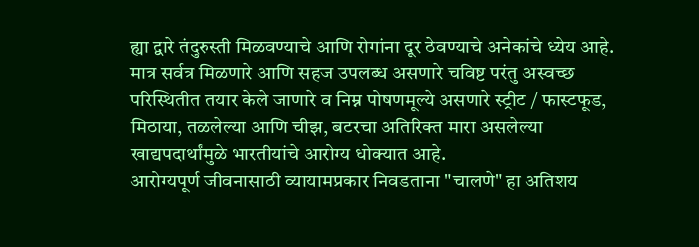ह्या द्वारे तंदुरुस्ती मिळवण्याचे आणि रोगांना दूर ठेवण्याचे अनेकांचे ध्येय आहे. मात्र सर्वत्र मिळणारे आणि सहज उपलब्ध असणारे चविष्ट परंतु अस्वच्छ परिस्थितीत तयार केले जाणारे व निम्न पोषणमूल्ये असणारे स्ट्रीट / फास्टफूड, मिठाया, तळलेल्या आणि चीझ, बटरचा अतिरिक्त मारा असलेल्या खाद्यपदार्थांमुळे भारतीयांचे आरोग्य धोक्यात आहे.
आरोग्यपूर्ण जीवनासाठी व्यायामप्रकार निवडताना "चालणे" हा अतिशय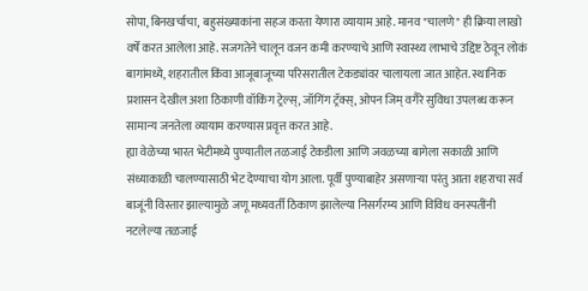सोपा, बिनखर्चाचा, बहुसंख्याकांना सहज करता येणारा व्यायाम आहे. मानव "चालणे" ही क्रिया लाखो वर्षें करत आलेला आहे. सजगतेने चालून वजन कमी करण्याचे आणि स्वास्थ्य लाभाचे उद्दिष्ट ठेवून लोकं बागांमध्ये, शहरातील किंवा आजूबाजूच्या परिसरातील टेकड्यांवर चालायला जात आहेत. स्थानिक प्रशासन देखील अशा ठिकाणी वॉकिंग ट्रेल्स्, जॉगिंग ट्रॅक्स्, ओपन जिम् वगैरे सुविधा उपलब्ध करून सामान्य जनतेला व्यायाम करण्यास प्रवृत्त करत आहे.
ह्या वेळेच्या भारत भेटीमध्ये पुण्यातील तळजाई टेकडीला आणि जवळच्या बागेला सकाळी आणि संध्याकाळी चालण्यासाठी भेट देण्याचा योग आला. पूर्वी पुण्याबाहेर असणाऱ्या परंतु आता शहराचा सर्व बाजूंनी विस्तार झाल्यामुळे जणू मध्यवर्ती ठिकाण झालेल्या निसर्गरम्य आणि विविध वनस्पतींनी नटलेल्या तळजाई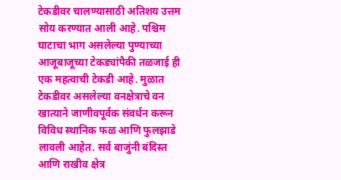टेकडीवर चालण्यासाठी अतिशय उत्तम सोय करण्यात आली आहे. पश्चिम घाटाचा भाग असलेल्या पुण्याच्या आजूबाजूच्या टेकड्यांपैकी तळजाई ही एक महत्वाची टेकडी आहे. मुळात टेकडीवर असलेल्या वनक्षेत्राचे वन खात्याने जाणीवपूर्वक संवर्धन करून विविध स्थानिक फळ आणि फुलझाडे लावली आहेत. सर्व बाजुंनी बंदिस्त आणि राखीव क्षेत्र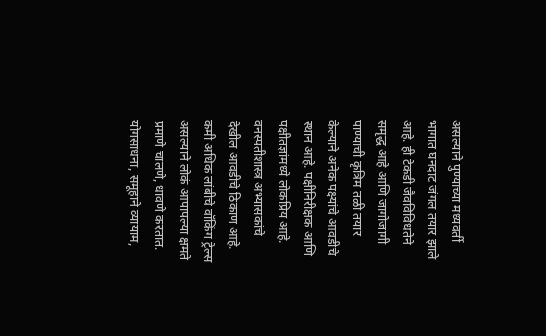असल्याने पुण्याच्या मध्यवर्ती भागात घनदाट जंगल तयार झाले आहे. ही टेकडी जैवविविधतेने समृद्ध आहे आणि जागोजागी पाण्याची कृत्रिम तळी तयार केल्याने अनेक पक्ष्यांचे आवडीचे स्थान आहे. पक्षीनिरीक्षक आणि पक्षीतज्ञांमध्ये लोकप्रिय आहे. वनस्पतीशास्त्र अभ्यासकांचे देखील आवडीचे ठिकाण आहे.
कमी अधिक लांबीचे वॉकिंग ट्रेल्स असल्याने लोकं आपापल्या क्षमते प्रमाणे चालणे, धावणे करतात. योगसाधना, समूहाने व्यायाम,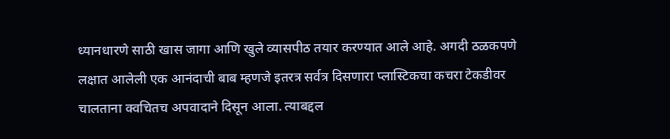ध्यानधारणे साठी खास जागा आणि खुले व्यासपीठ तयार करण्यात आले आहे. अगदी ठळकपणे लक्षात आलेली एक आनंदाची बाब म्हणजे इतरत्र सर्वत्र दिसणारा प्लास्टिकचा कचरा टेकडीवर चालताना क्वचितच अपवादाने दिसून आला. त्याबद्दल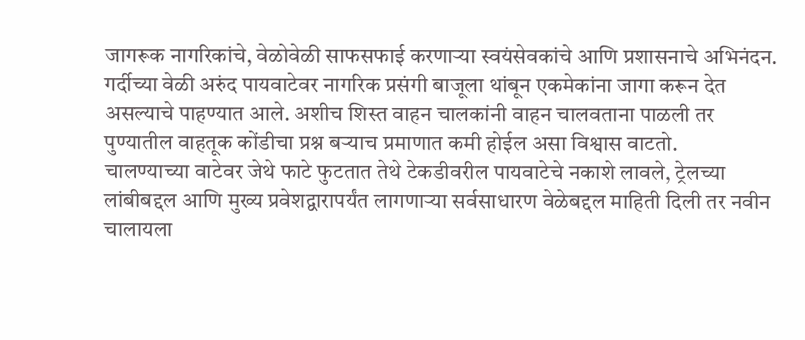जागरूक नागरिकांचे, वेळोवेळी साफसफाई करणाऱ्या स्वयंसेवकांचे आणि प्रशासनाचे अभिनंदन. गर्दीच्या वेळी अरुंद पायवाटेवर नागरिक प्रसंगी बाजूला थांबून एकमेकांना जागा करून देत असल्याचे पाहण्यात आले. अशीच शिस्त वाहन चालकांनी वाहन चालवताना पाळली तर पुण्यातील वाहतूक कोंडीचा प्रश्न बऱ्याच प्रमाणात कमी होईल असा विश्वास वाटतो.
चालण्याच्या वाटेवर जेथे फाटे फुटतात तेथे टेकडीवरील पायवाटेचे नकाशे लावले, ट्रेलच्या लांबीबद्दल आणि मुख्य प्रवेशद्वारापर्यंत लागणाऱ्या सर्वसाधारण वेळेबद्दल माहिती दिली तर नवीन चालायला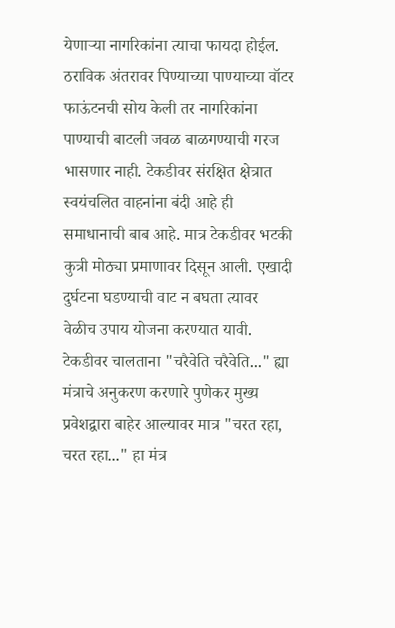येणाऱ्या नागरिकांना त्याचा फायदा होईल. ठराविक अंतरावर पिण्याच्या पाण्याच्या वॉटर फाऊंटनची सोय केली तर नागरिकांना पाण्याची बाटली जवळ बाळगण्याची गरज भासणार नाही. टेकडीवर संरक्षित क्षेत्रात स्वयंचलित वाहनांना बंदी आहे ही समाधानाची बाब आहे. मात्र टेकडीवर भटकी कुत्री मोठ्या प्रमाणावर दिसून आली. एखादी दुर्घटना घडण्याची वाट न बघता त्यावर वेळीच उपाय योजना करण्यात यावी.
टेकडीवर चालताना "चरैवेति चरैवेति..." ह्या मंत्राचे अनुकरण करणारे पुणेकर मुख्य प्रवेशद्वारा बाहेर आल्यावर मात्र "चरत रहा, चरत रहा..." हा मंत्र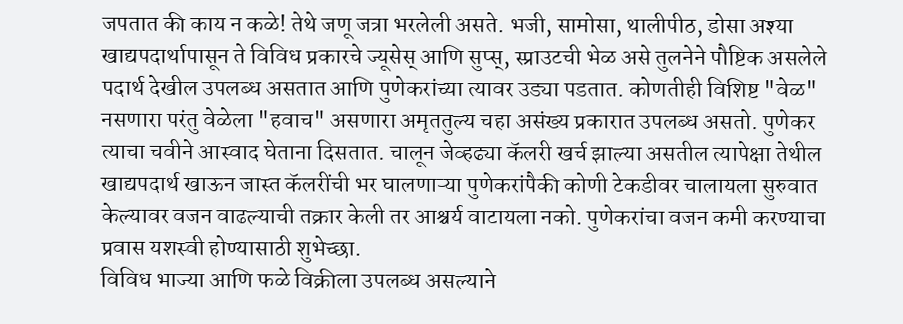जपतात की काय न कळे! तेथे जणू जत्रा भरलेली असते. भजी, सामोसा, थालीपीठ, डोसा अश्या खाद्यपदार्थापासून ते विविध प्रकारचे ज्यूसेस् आणि सुप्स्, स्प्राउटची भेळ असे तुलनेने पौष्टिक असलेले पदार्थ देखील उपलब्ध असतात आणि पुणेकरांच्या त्यावर उड्या पडतात. कोणतीही विशिष्ट "वेळ" नसणारा परंतु वेळेला "हवाच" असणारा अमृततुल्य चहा असंख्य प्रकारात उपलब्ध असतो. पुणेकर त्याचा चवीने आस्वाद घेताना दिसतात. चालून जेव्हढ्या कॅलरी खर्च झाल्या असतील त्यापेक्षा तेथील खाद्यपदार्थ खाऊन जास्त कॅलरींची भर घालणाऱ्या पुणेकरांपैकी कोणी टेकडीवर चालायला सुरुवात केल्यावर वजन वाढल्याची तक्रार केली तर आश्चर्य वाटायला नको. पुणेकरांचा वजन कमी करण्याचा प्रवास यशस्वी होण्यासाठी शुभेच्छा.
विविध भाज्या आणि फळे विक्रीला उपलब्ध असल्याने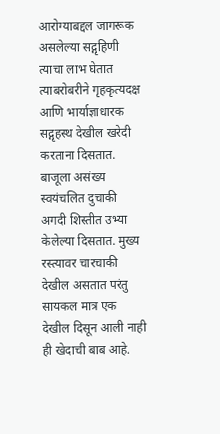आरोग्याबद्दल जागरूक असलेल्या सद्गृहिणी त्याचा लाभ घेतात त्याबरोबरीने गृहकृत्यदक्ष आणि भार्याज्ञाधारक सद्गृहस्थ देखील खरेदी करताना दिसतात.
बाजूला असंख्य स्वयंचलित दुचाकी अगदी शिस्तीत उभ्या केलेल्या दिसतात. मुख्य रस्त्यावर चारचाकी देखील असतात परंतु सायकल मात्र एक देखील दिसून आली नाही ही खेदाची बाब आहे.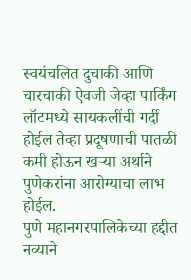स्वयंचलित दुचाकी आणि चारचाकी ऐवजी जेव्हा पार्किंग लॉटमध्ये सायकलींची गर्दी होईल तेव्हा प्रदूषणाची पातळी कमी होऊन खऱ्या अर्थाने पुणेकरांना आरोग्याचा लाभ होईल.
पुणे महानगरपालिकेच्या हद्दीत नव्याने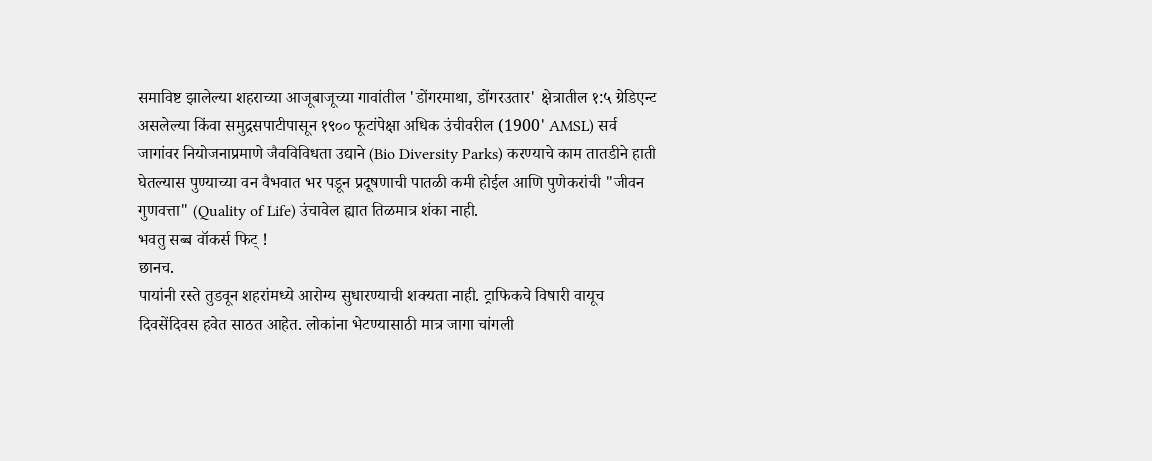समाविष्ट झालेल्या शहराच्या आजूबाजूच्या गावांतील 'डोंगरमाथा, डोंगरउतार' क्षेत्रातील १:५ ग्रेडिएन्ट असलेल्या किंवा समुद्रसपाटीपासून १९०० फूटांपेक्षा अधिक उंचीवरील (1900' AMSL) सर्व जागांवर नियोजनाप्रमाणे जैवविविधता उद्याने (Bio Diversity Parks) करण्याचे काम तातडीने हाती घेतल्यास पुण्याच्या वन वैभवात भर पडून प्रदूषणाची पातळी कमी होईल आणि पुणेकरांची "जीवन गुणवत्ता" (Quality of Life) उंचावेल ह्यात तिळमात्र शंका नाही.
भवतु सब्ब वॉकर्स फिट् !
छानच.
पायांनी रस्ते तुडवून शहरांमध्ये आरोग्य सुधारण्याची शक्यता नाही. ट्राफिकचे विषारी वायूच दिवसेंदिवस हवेत साठत आहेत. लोकांना भेटण्यासाठी मात्र जागा चांगली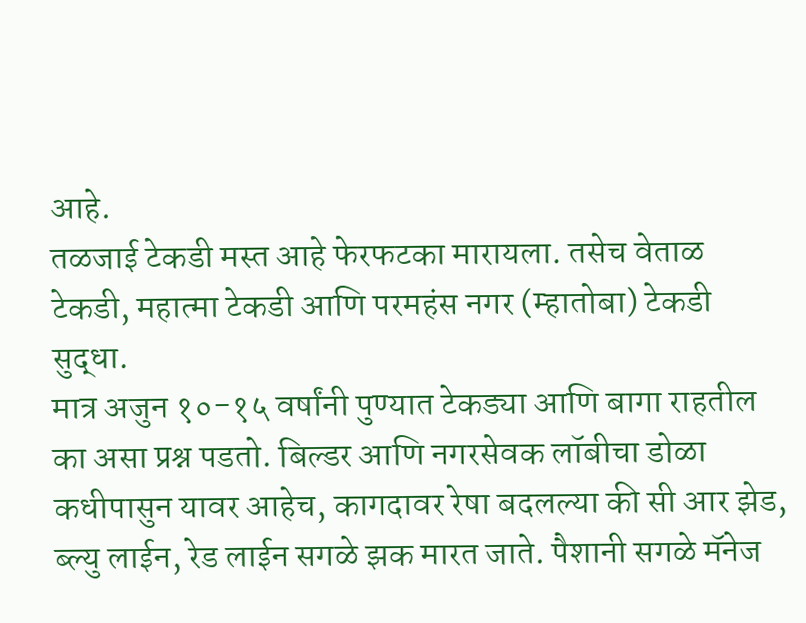आहे.
तळजाई टेकडी मस्त आहे फेरफटका मारायला. तसेच वेताळ टेकडी, महात्मा टेकडी आणि परमहंस नगर (म्हातोबा) टेकडी सुद्धा.
मात्र अजुन १०-१५ वर्षांनी पुण्यात टेकड्या आणि बागा राहतील का असा प्रश्न पडतो. बिल्डर आणि नगरसेवक लॉबीचा डोळा कधीपासुन यावर आहेच, कागदावर रेषा बदलल्या की सी आर झेड, ब्ल्यु लाईन, रेड लाईन सगळे झक मारत जाते. पैशानी सगळे मॅनेज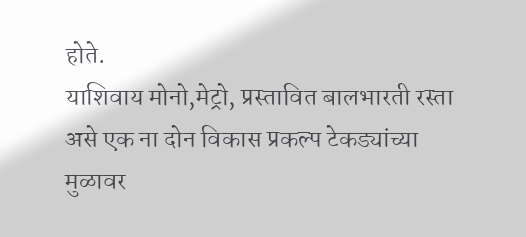होते.
याशिवाय मोनो,मेट्रो, प्रस्तावित बालभारती रस्ता असे एक ना दोन विकास प्रकल्प टेकड्यांच्या मुळावर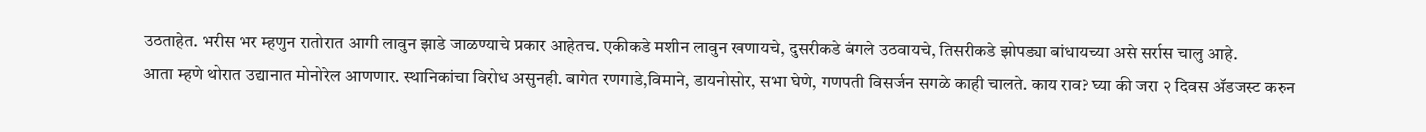उठताहेत. भरीस भर म्हणुन रातोरात आगी लावुन झाडे जाळण्याचे प्रकार आहेतच. एकीकडे मशीन लावुन खणायचे, दुसरीकडे बंगले उठवायचे, तिसरीकडे झोपड्या बांधायच्या असे सर्रास चालु आहे.
आता म्हणे थोरात उद्यानात मोनोरेल आणणार. स्थानिकांचा विरोध असुनही. बागेत रणगाडे,विमाने, डायनोसोर, सभा घेणे, गणपती विसर्जन सगळे काही चालते. काय राव? घ्या की जरा २ दिवस ॲडजस्ट करुन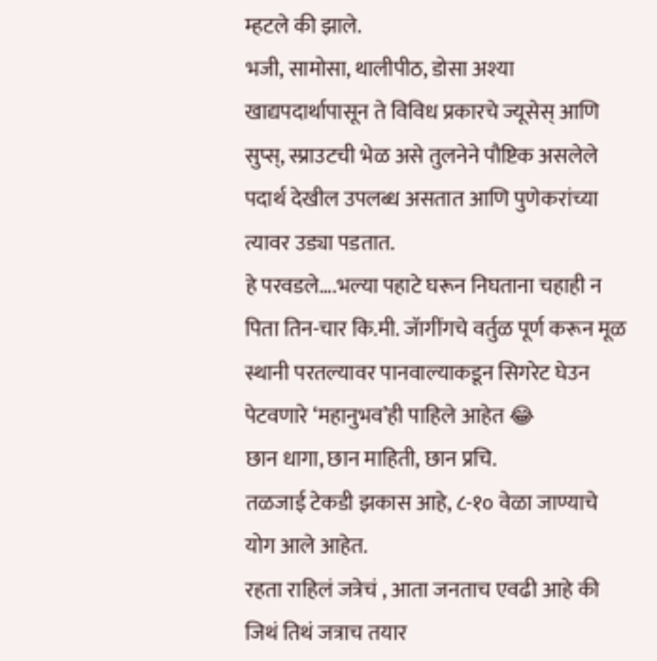म्हटले की झाले.
भजी, सामोसा, थालीपीठ, डोसा अश्या खाद्यपदार्थापासून ते विविध प्रकारचे ज्यूसेस् आणि सुप्स्, स्प्राउटची भेळ असे तुलनेने पौष्टिक असलेले पदार्थ देखील उपलब्ध असतात आणि पुणेकरांच्या त्यावर उड्या पडतात.
हे परवडले….भल्या पहाटे घरून निघताना चहाही न पिता तिन-चार कि.मी. जॅागींगचे वर्तुळ पूर्ण करून मूळ स्थानी परतल्यावर पानवाल्याकडून सिगरेट घेउन पेटवणारे ‘महानुभव’ही पाहिले आहेत 😂
छान धागा, छान माहिती, छान प्रचि.
तळजाई टेकडी झकास आहे, ८-१० वेळा जाण्याचे योग आले आहेत.
रहता राहिलं जत्रेचं , आता जनताच एवढी आहे की जिथं तिथं जत्राच तयार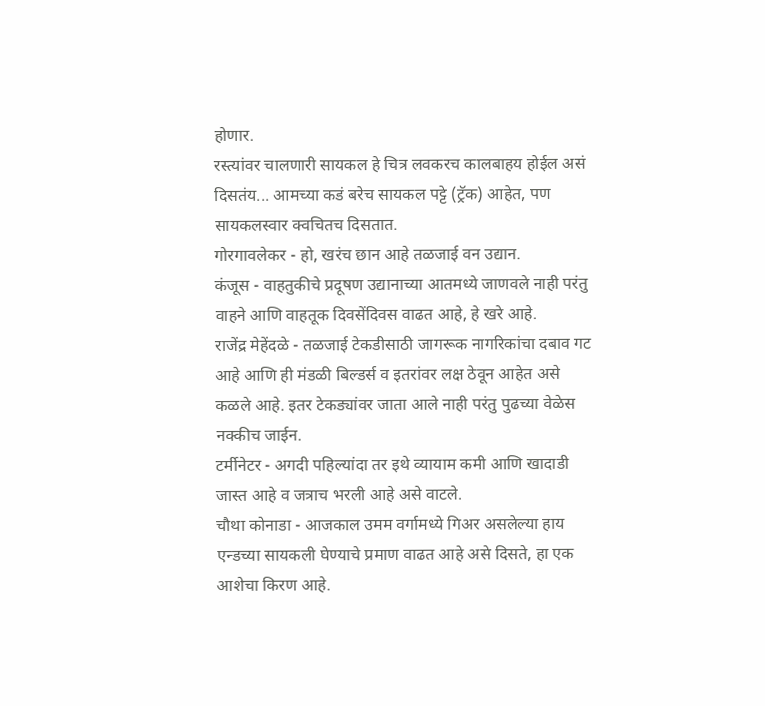होणार.
रस्त्यांवर चालणारी सायकल हे चित्र लवकरच कालबाहय होईल असं दिसतंय... आमच्या कडं बरेच सायकल पट्टे (ट्रॅक) आहेत, पण सायकलस्वार क्वचितच दिसतात.
गोरगावलेकर - हो, खरंच छान आहे तळजाई वन उद्यान.
कंजूस - वाहतुकीचे प्रदूषण उद्यानाच्या आतमध्ये जाणवले नाही परंतु वाहने आणि वाहतूक दिवसेंदिवस वाढत आहे, हे खरे आहे.
राजेंद्र मेहेंदळे - तळजाई टेकडीसाठी जागरूक नागरिकांचा दबाव गट आहे आणि ही मंडळी बिल्डर्स व इतरांवर लक्ष ठेवून आहेत असे कळले आहे. इतर टेकड्यांवर जाता आले नाही परंतु पुढच्या वेळेस नक्कीच जाईन.
टर्मीनेटर - अगदी पहिल्यांदा तर इथे व्यायाम कमी आणि खादाडी जास्त आहे व जत्राच भरली आहे असे वाटले.
चौथा कोनाडा - आजकाल उमम वर्गामध्ये गिअर असलेल्या हाय एन्डच्या सायकली घेण्याचे प्रमाण वाढत आहे असे दिसते, हा एक आशेचा किरण आहे.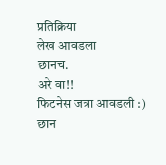प्रतिक्रिया
लेख आवडला
छानच.
अरे वा!!
फिटनेस जत्रा आवडली :)
छान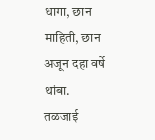धागा, छान माहिती, छान
अजून दहा वर्षे थांबा.
तळजाई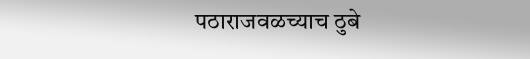पठाराजवळच्याच ठुबे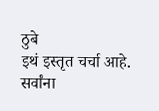ठुबे
इथं इस्तृत चर्चा आहे.
सर्वांना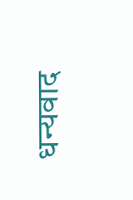धन्यवाद